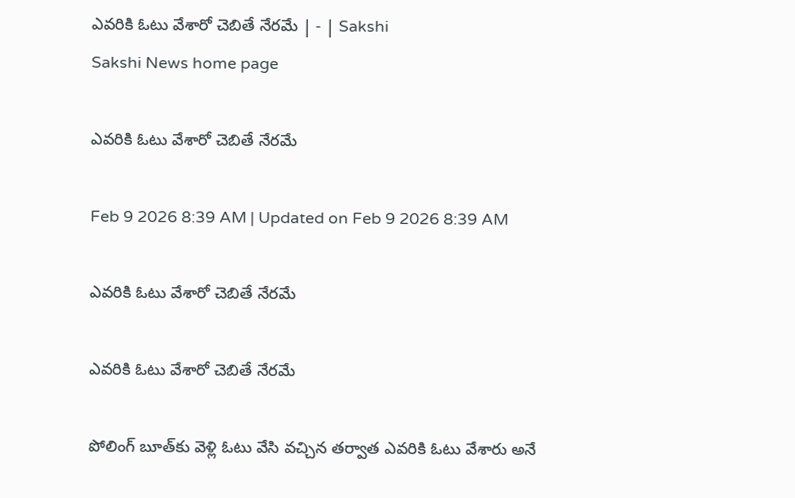ఎవరికి ఓటు వేశారో చెబితే నేరమే | - | Sakshi
Sakshi News home page

ఎవరికి ఓటు వేశారో చెబితే నేరమే

Feb 9 2026 8:39 AM | Updated on Feb 9 2026 8:39 AM

ఎవరికి ఓటు వేశారో చెబితే నేరమే

ఎవరికి ఓటు వేశారో చెబితే నేరమే

పోలింగ్‌ బూత్‌కు వెళ్లి ఓటు వేసి వచ్చిన తర్వాత ఎవరికి ఓటు వేశారు అనే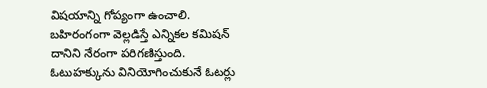విషయాన్ని గోప్యంగా ఉంచాలి. బహిరంగంగా వెల్లడిస్తే ఎన్నికల కమిషన్‌ దానిని నేరంగా పరిగణిస్తుంది. ఓటుహక్కును వినియోగించుకునే ఓటర్లు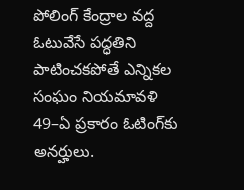పోలింగ్‌ కేంద్రాల వద్ద ఓటువేసే పద్ధతిని పాటించకపోతే ఎన్నికల సంఘం నియమావళి 49–ఏ ప్రకారం ఓటింగ్‌కు అనర్హులు.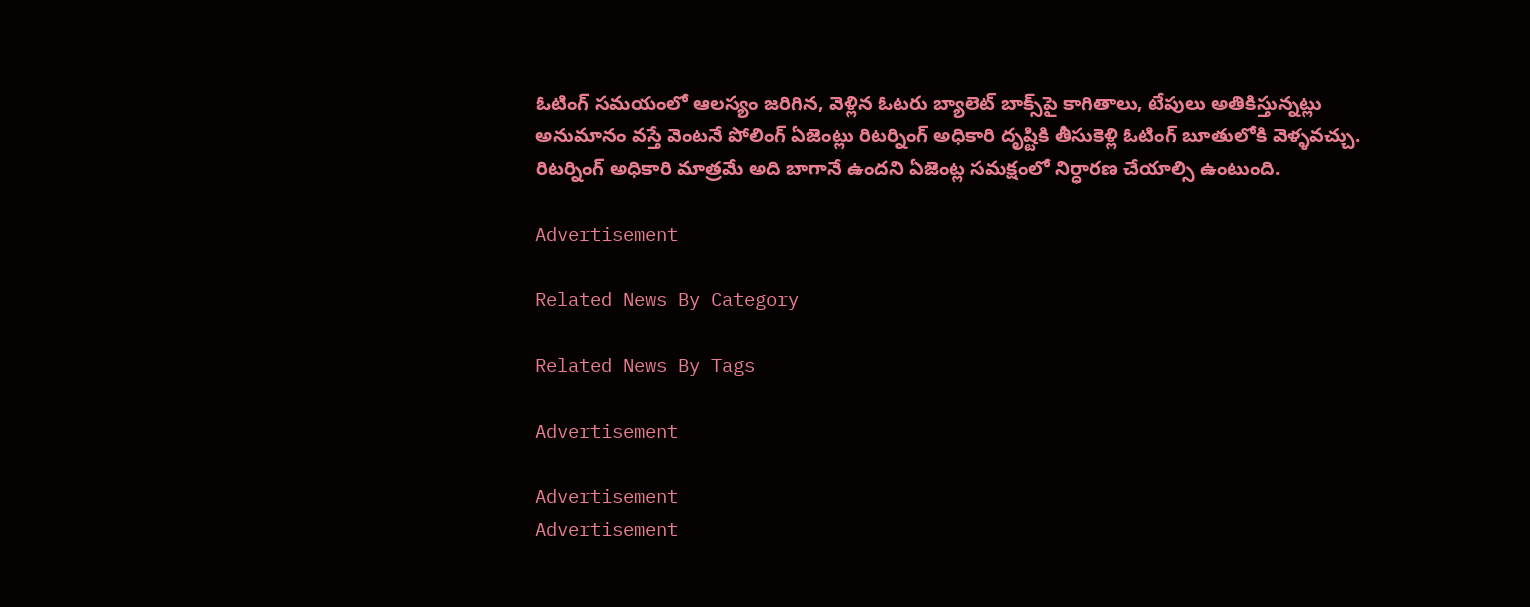ఓటింగ్‌ సమయంలో ఆలస్యం జరిగిన, వెళ్లిన ఓటరు బ్యాలెట్‌ బాక్స్‌పై కాగితాలు, టేపులు అతికిస్తున్నట్లు అనుమానం వస్తే వెంటనే పోలింగ్‌ ఏజెంట్లు రిటర్నింగ్‌ అధికారి దృష్టికి తీసుకెళ్లి ఓటింగ్‌ బూతులోకి వెళ్ళవచ్చు. రిటర్నింగ్‌ అధికారి మాత్రమే అది బాగానే ఉందని ఏజెంట్ల సమక్షంలో నిర్ధారణ చేయాల్సి ఉంటుంది.

Advertisement

Related News By Category

Related News By Tags

Advertisement

Advertisement
Advertisement